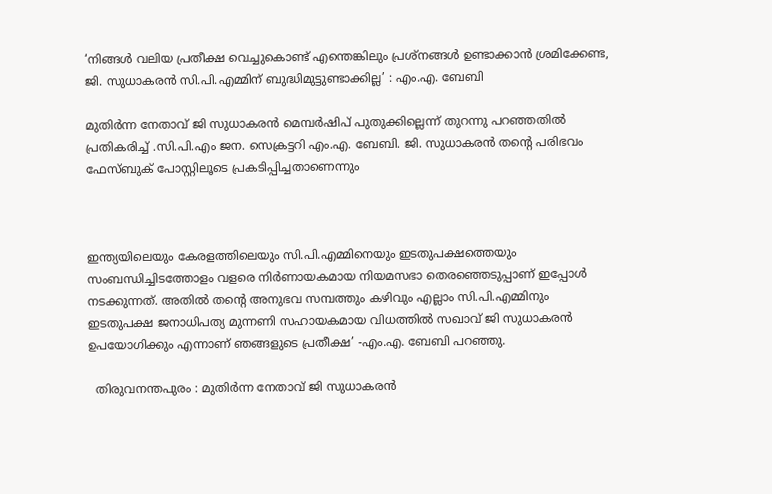‘നിങ്ങൾ വലിയ പ്രതീക്ഷ വെച്ചുകൊണ്ട് എന്തെങ്കിലും പ്രശ്നങ്ങൾ ഉണ്ടാക്കാൻ ശ്രമിക്കേണ്ട, ജി. സുധാകരൻ സി.പി.എമ്മിന് ബുദ്ധിമുട്ടുണ്ടാക്കില്ല’ : എം.എ. ബേബി

മുതിർന്ന നേതാവ് ജി സുധാകരൻ മെമ്പർഷിപ് പുതുക്കില്ലെന്ന് തുറന്നു പറഞ്ഞതിൽ പ്രതികരിച്ച് .സി.പി.എം ജന. സെക്രട്ടറി എം.എ. ബേബി. ജി. സുധാകരൻ തന്റെ പരിഭവം ഫേസ്ബുക് പോസ്റ്റിലൂടെ പ്രകടിപ്പിച്ചതാണെന്നും



ഇന്ത്യയിലെയും കേരളത്തിലെയും സി.പി.എമ്മിനെയും ഇടതുപക്ഷത്തെയും സംബന്ധിച്ചിടത്തോളം വളരെ നിർണായകമായ നിയമസഭാ തെരഞ്ഞെടുപ്പാണ് ഇപ്പോൾ നടക്കുന്നത്. അതിൽ തന്റെ അനുഭവ സമ്പത്തും കഴിവും എല്ലാം സി.പി.എമ്മിനും ഇടതുപക്ഷ ജനാധിപത്യ മുന്നണി സഹായകമായ വിധത്തിൽ സഖാവ് ജി സുധാകരൻ ഉപയോഗിക്കും എന്നാണ് ഞങ്ങളുടെ പ്രതീക്ഷ’ -എം.എ. ബേബി പറഞ്ഞു.

  തിരുവനന്തപുരം : മുതിർന്ന നേതാവ് ജി സുധാകരൻ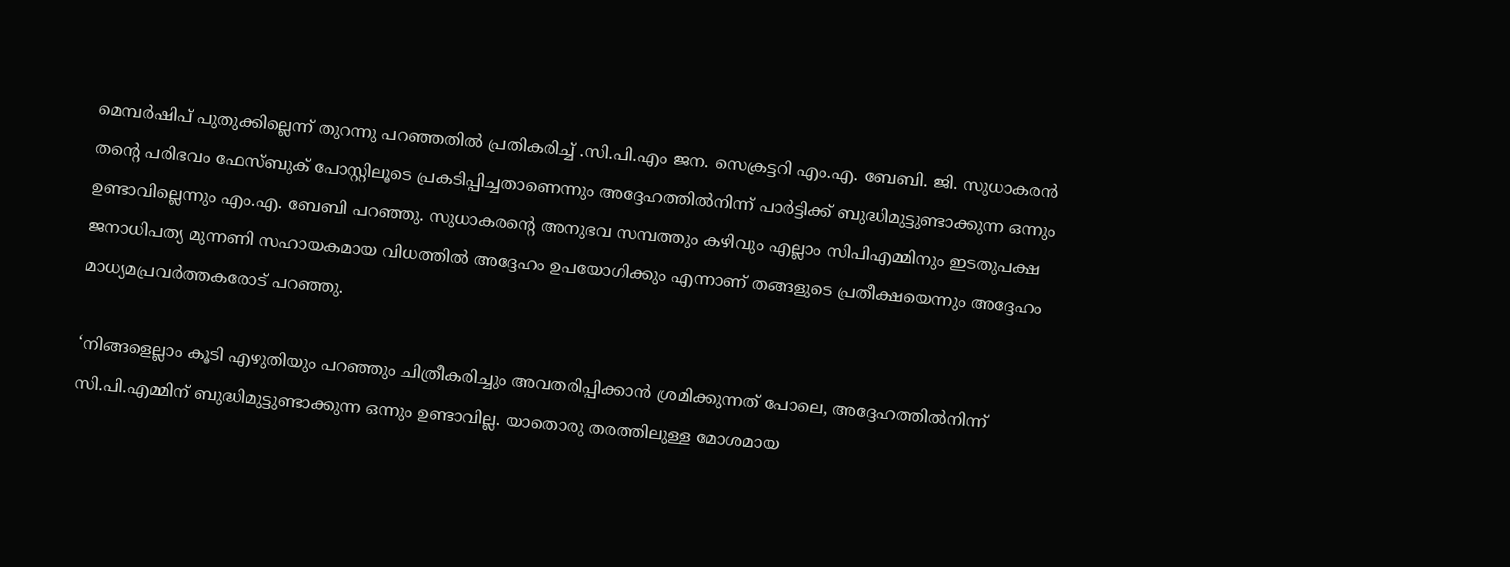മെമ്പർഷിപ് പുതുക്കില്ലെന്ന് തുറന്നു പറഞ്ഞതിൽ പ്രതികരിച്ച് .സി.പി.എം ജന. സെക്രട്ടറി എം.എ. ബേബി. ജി. സുധാകരൻ തന്റെ പരിഭവം ഫേസ്ബുക് പോസ്റ്റിലൂടെ പ്രകടിപ്പിച്ചതാണെന്നും അദ്ദേഹത്തിൽനിന്ന് പാർട്ടിക്ക് ബുദ്ധിമുട്ടുണ്ടാക്കുന്ന ഒന്നും ഉണ്ടാവില്ലെന്നും എം.എ. ബേബി പറഞ്ഞു. സുധാകരന്റെ അനുഭവ സമ്പത്തും കഴിവും എല്ലാം സിപിഎമ്മിനും ഇടതുപക്ഷ ജനാധിപത്യ മുന്നണി സഹായകമായ വിധത്തിൽ അദ്ദേഹം ഉപയോഗിക്കും എന്നാണ് തങ്ങളുടെ പ്രതീക്ഷയെന്നും അദ്ദേഹം മാധ്യമപ്രവർത്തകരോട് പറഞ്ഞു.

‘നിങ്ങളെല്ലാം കൂടി എഴുതിയും പറഞ്ഞും ചിത്രീകരിച്ചും അവതരിപ്പിക്കാൻ ശ്രമിക്കുന്നത് പോലെ, അദ്ദേഹത്തിൽനിന്ന് സി.പി.എമ്മിന് ബുദ്ധിമുട്ടുണ്ടാക്കുന്ന ഒന്നും ഉണ്ടാവില്ല. യാതൊരു തരത്തിലുള്ള മോശമായ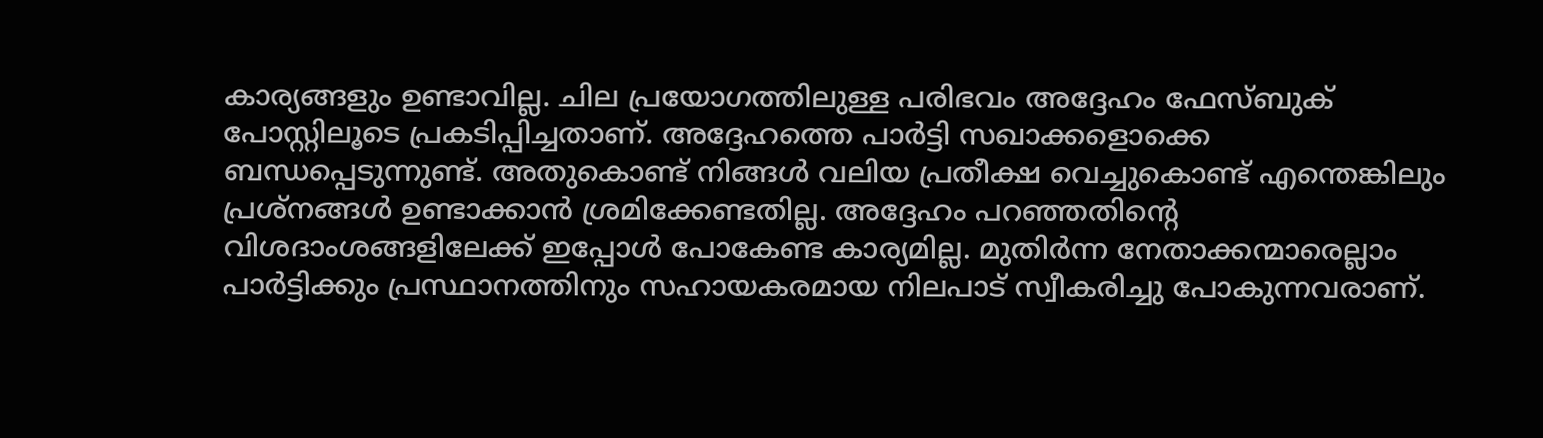കാര്യങ്ങളും ഉണ്ടാവില്ല. ചില പ്രയോഗത്തിലുള്ള പരിഭവം അദ്ദേഹം ഫേസ്ബുക് പോസ്റ്റിലൂടെ പ്രകടിപ്പിച്ചതാണ്. അദ്ദേഹത്തെ പാർട്ടി സഖാക്കളൊക്കെ ബന്ധപ്പെടുന്നുണ്ട്. അതുകൊണ്ട് നിങ്ങൾ വലിയ പ്രതീക്ഷ വെച്ചുകൊണ്ട് എന്തെങ്കിലും പ്രശ്നങ്ങൾ ഉണ്ടാക്കാൻ ശ്രമിക്കേണ്ടതില്ല. അദ്ദേഹം പറഞ്ഞതിന്റെ വിശദാംശങ്ങളിലേക്ക് ഇപ്പോൾ പോകേണ്ട കാര്യമില്ല. മുതിർന്ന നേതാക്കന്മാരെല്ലാം പാർട്ടിക്കും പ്രസ്ഥാനത്തിനും സഹായകരമായ നിലപാട് സ്വീകരിച്ചു പോകുന്നവരാണ്.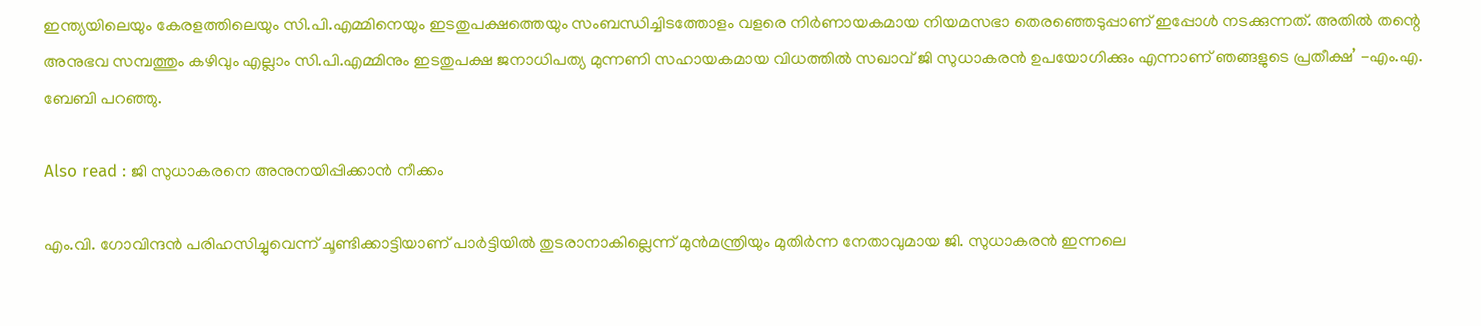ഇന്ത്യയിലെയും കേരളത്തിലെയും സി.പി.എമ്മിനെയും ഇടതുപക്ഷത്തെയും സംബന്ധിച്ചിടത്തോളം വളരെ നിർണായകമായ നിയമസഭാ തെരഞ്ഞെടുപ്പാണ് ഇപ്പോൾ നടക്കുന്നത്. അതിൽ തന്റെ അനുഭവ സമ്പത്തും കഴിവും എല്ലാം സി.പി.എമ്മിനും ഇടതുപക്ഷ ജനാധിപത്യ മുന്നണി സഹായകമായ വിധത്തിൽ സഖാവ് ജി സുധാകരൻ ഉപയോഗിക്കും എന്നാണ് ഞങ്ങളുടെ പ്രതീക്ഷ’ -എം.എ. ബേബി പറഞ്ഞു.

Also read : ജി സുധാകരനെ അനുനയിപ്പിക്കാന്‍ നീക്കം

എം.വി. ഗോവിന്ദൻ പരിഹസിച്ചുവെന്ന് ചൂണ്ടിക്കാട്ടിയാണ് പാർട്ടിയിൽ തുടരാനാകില്ലെന്ന് മുൻമന്ത്രിയും മുതിർന്ന നേതാവുമായ ജി. സുധാകരൻ ഇന്നലെ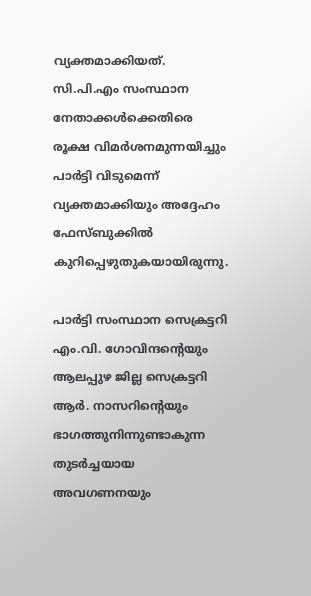വ്യക്തമാക്കിയത്. സി.പി.എം സംസ്ഥാന നേതാക്കൾക്കെതിരെ രൂക്ഷ വിമർശനമുന്നയിച്ചും പാർട്ടി വിടുമെന്ന് വ്യക്തമാക്കിയും അദ്ദേഹം ഫേസ്ബുക്കിൽ കുറിപ്പെഴുതുകയായിരുന്നു.

പാർട്ടി സംസ്ഥാന സെക്രട്ടറി എം.വി. ഗോവിന്ദന്റെയും ആലപ്പുഴ ജില്ല സെക്രട്ടറി ആർ. നാസറിന്റെയും ഭാഗത്തുനിന്നുണ്ടാകുന്ന തുടർച്ചയായ അവഗണനയും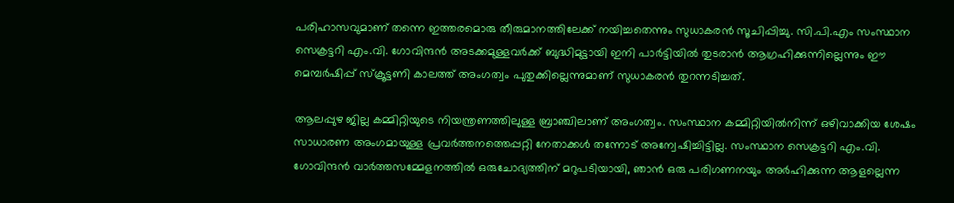പരിഹാസവുമാണ് തന്നെ ഇത്തരമൊരു തീരുമാനത്തിലേക്ക് നയിച്ചതെന്നും സുധാകരൻ സൂചിപ്പിച്ചു. സി.പി.എം സംസ്ഥാന സെക്രട്ടറി എം.വി. ഗോവിന്ദൻ അടക്കമുള്ളവർക്ക് ബുദ്ധിമുട്ടായി ഇനി പാർട്ടിയിൽ തുടരാൻ ആഗ്രഹിക്കുന്നില്ലെന്നും ഈ മെമ്പർഷിപ്പ് സ്ക്രൂട്ടണി കാലത്ത് അംഗത്വം പുതുക്കില്ലെന്നുമാണ് സുധാകരൻ തുറന്നടിച്ചത്.

ആലപ്പുഴ ജില്ല കമ്മിറ്റിയുടെ നിയന്ത്രണത്തിലുള്ള ബ്രാഞ്ചിലാണ് അംഗത്വം. സംസ്ഥാന കമ്മിറ്റിയിൽനിന്ന് ഒഴിവാക്കിയ ശേഷം സാധാരണ അംഗമായുള്ള പ്രവർത്തനത്തെപ്പറ്റി നേതാക്കൾ തന്നോട് അന്വേഷിച്ചിട്ടില്ല. സംസ്ഥാന സെക്രട്ടറി എം.വി. ഗോവിന്ദൻ വാർത്തസമ്മേളനത്തിൽ ഒരുചോദ്യത്തിന് മറുപടിയായി, ഞാൻ ഒരു പരിഗണനയും അർഹിക്കുന്ന ആളല്ലെന്ന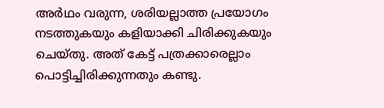അർഥം വരുന്ന, ശരിയല്ലാത്ത പ്രയോഗം നടത്തുകയും കളിയാക്കി ചിരിക്കുകയും ചെയ്തു. അത് കേട്ട് പത്രക്കാരെല്ലാം പൊട്ടിച്ചിരിക്കുന്നതും കണ്ടു.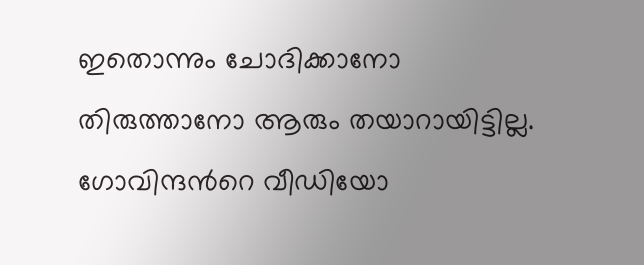ഇതൊന്നും ചോദിക്കാനോ തിരുത്താനോ ആരും തയാറായിട്ടില്ല. ഗോവിന്ദൻറെ വീഡിയോ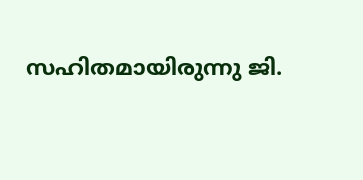സഹിതമായിരുന്നു ജി.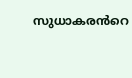സുധാകരൻറെ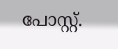പോസ്റ്റ്.